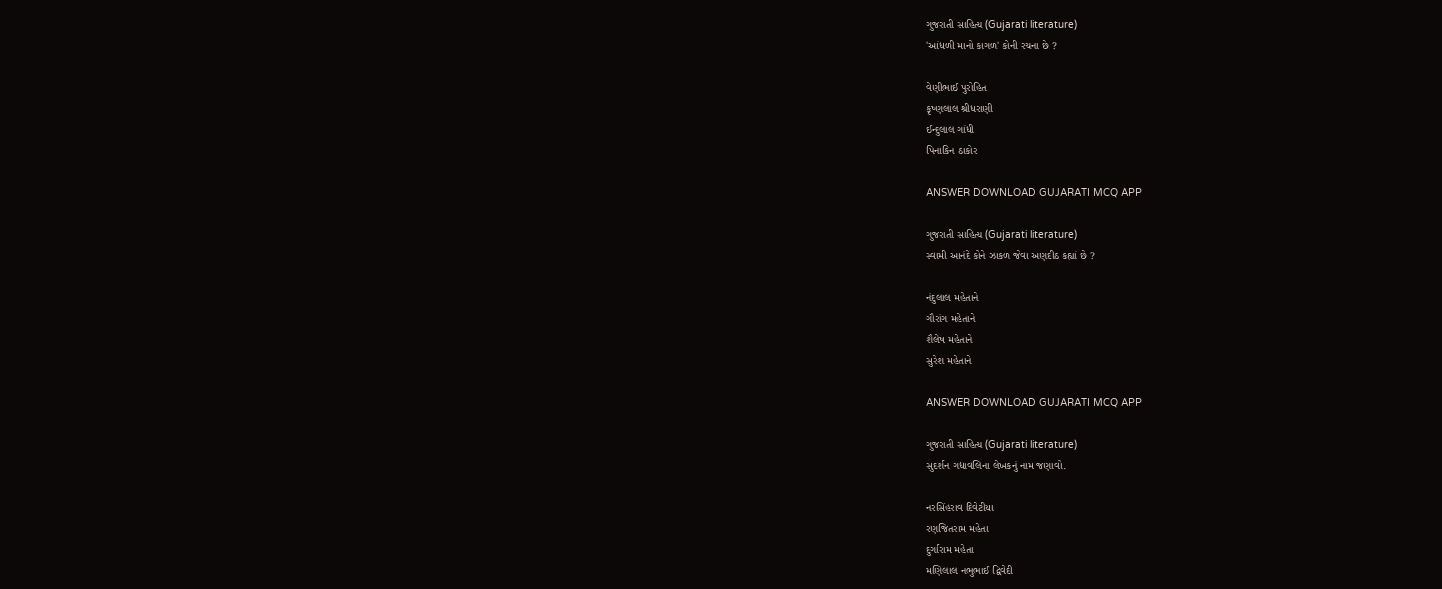ગુજરાતી સાહિત્ય (Gujarati literature)
'આંધળી માનો કાગળ' કોની રચના છે ?

વેણીભાઈ પુરોહિત
કૃષ્ણલાલ શ્રીધરાણી
ઈન્દુલાલ ગાંધી
પિનાકિન ઠાકોર

ANSWER DOWNLOAD GUJARATI MCQ APP

ગુજરાતી સાહિત્ય (Gujarati literature)
સ્વામી આનંદે કોને ઝાકળ જેવા અણદીઠ કહ્યાં છે ?

નંદુલાલ મહેતાને
ગૌરાંગ મહેતાને
શૈલેષ મહેતાને
સુરેશ મહેતાને

ANSWER DOWNLOAD GUJARATI MCQ APP

ગુજરાતી સાહિત્ય (Gujarati literature)
સુદર્શન ગદ્યાવલિના લેખકનું નામ જણાવો.

નરસિંહરાવ દિવેટીયા
રણજિતરામ મહેતા
દુર્ગારામ મહેતા
મણિલાલ નભુભાઈ દ્વિવેદી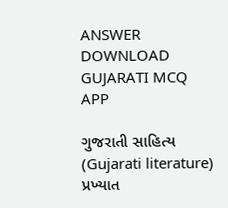ANSWER DOWNLOAD GUJARATI MCQ APP

ગુજરાતી સાહિત્ય (Gujarati literature)
પ્રખ્યાત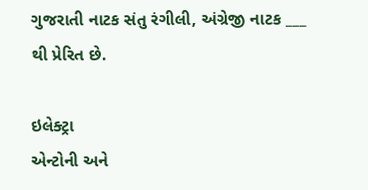ગુજરાતી નાટક સંતુ રંગીલી, અંગ્રેજી નાટક ___ થી પ્રેરિત છે.

ઇલેક્ટ્રા
એન્ટોની અને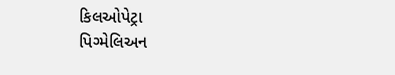કિલઓપેટ્રા
પિગ્મેલિઅન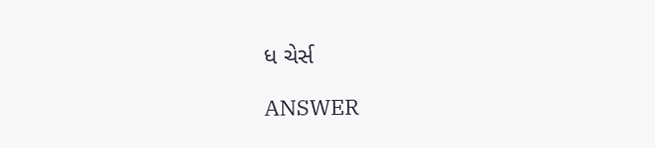ધ ચેર્સ

ANSWER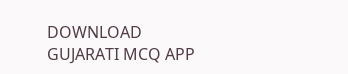DOWNLOAD GUJARATI MCQ APP